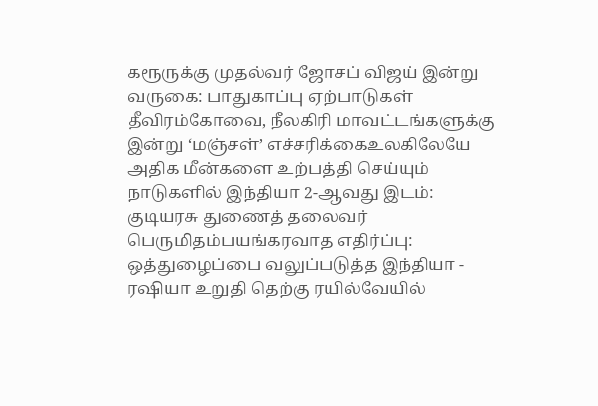கரூருக்கு முதல்வர் ஜோசப் விஜய் இன்று வருகை: பாதுகாப்பு ஏற்பாடுகள் தீவிரம்கோவை, நீலகிரி மாவட்டங்களுக்கு இன்று ‘மஞ்சள்’ எச்சரிக்கைஉலகிலேயே அதிக மீன்களை உற்பத்தி செய்யும் நாடுகளில் இந்தியா 2-ஆவது இடம்: குடியரசு துணைத் தலைவர் பெருமிதம்பயங்கரவாத எதிர்ப்பு: ஒத்துழைப்பை வலுப்படுத்த இந்தியா - ரஷியா உறுதி தெற்கு ரயில்வேயில்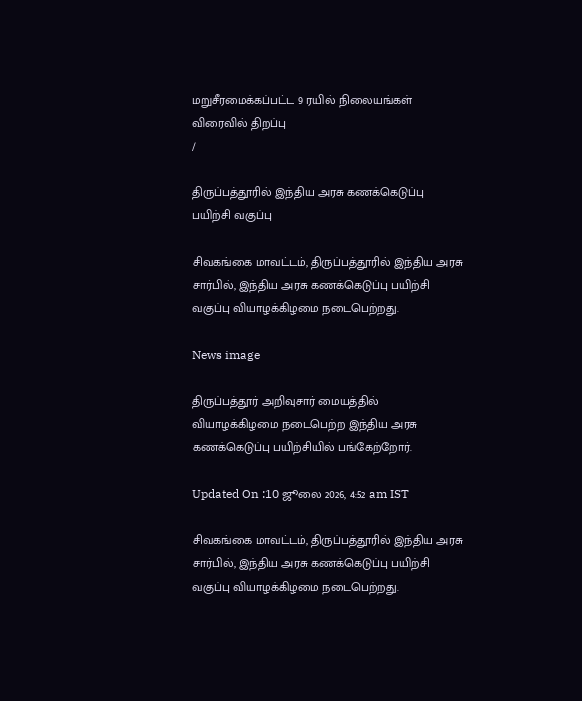மறுசீரமைக்கப்பட்ட 9 ரயில் நிலையங்கள் விரைவில் திறப்பு
/

திருப்பத்தூரில் இந்திய அரசு கணக்கெடுப்பு பயிற்சி வகுப்பு

சிவகங்கை மாவட்டம், திருப்பத்தூரில் இந்திய அரசு சார்பில், இந்திய அரசு கணக்கெடுப்பு பயிற்சி வகுப்பு வியாழக்கிழமை நடைபெற்றது.

News image

திருப்பத்தூர் அறிவுசார் மையத்தில் வியாழக்கிழமை நடைபெற்ற இந்திய அரசு கணக்கெடுப்பு பயிற்சியில் பங்கேற்றோர்.

Updated On :10 ஜூலை 2026, 4:52 am IST

சிவகங்கை மாவட்டம், திருப்பத்தூரில் இந்திய அரசு சார்பில், இந்திய அரசு கணக்கெடுப்பு பயிற்சி வகுப்பு வியாழக்கிழமை நடைபெற்றது.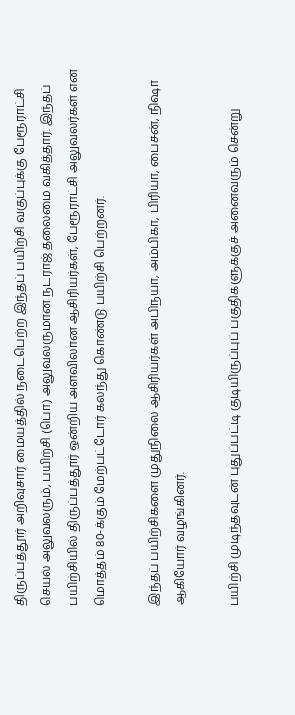திருப்பத்தூர் அறிவுசார் மையத்தில் நடைபெற்ற இந்தப் பயிற்சி வகுப்புக்கு பேரூராட்சி செயல் அலுவலரும், பயிற்சி (பொ) அலுவலருமான நடராஜ் தலைமை வகித்தார். இந்தப் பயிற்சியில் திருப்பத்தூர் ஒன்றிய அளவிலான ஆசிரியர்கள், பேரூராட்சி அலுவலர்கள் என மொத்தம் 80-க்கும் மேற்பட்டோர் கலந்து கொண்டு பயிற்சி பெற்றனர்.

இந்தப் பயிற்சிகளை முதுநிலை ஆசிரியர்கள் அபிநயா, அம்பிகா, பிரியா, பைசன், நிஷா ஆகியோர் வழங்கினர்.

பயிற்சி முடிந்தவுடன் புதுப்பட்டி குடியிருப்புப் பகுதிகளுக்குச் அனைவரும் சென்று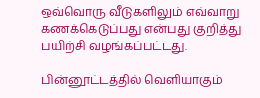ஒவ்வொரு வீடுகளிலும் எவ்வாறு கணக்கெடுப்பது என்பது குறித்து பயிற்சி வழங்கப்பட்டது.

பின்னூட்டத்தில் வெளியாகும்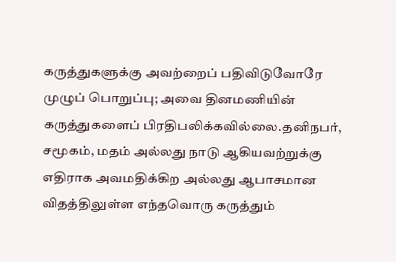கருத்துகளுக்கு அவற்றைப் பதிவிடுவோரே முழுப் பொறுப்பு; அவை தினமணியின் கருத்துகளைப் பிரதிபலிக்கவில்லை.தனிநபர், சமூகம், மதம் அல்லது நாடு ஆகியவற்றுக்கு எதிராக அவமதிக்கிற அல்லது ஆபாசமான விதத்திலுள்ள எந்தவொரு கருத்தும்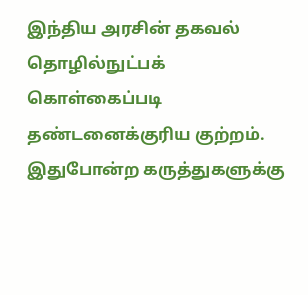இந்திய அரசின் தகவல் தொழில்நுட்பக் கொள்கைப்படி தண்டனைக்குரிய குற்றம். இதுபோன்ற கருத்துகளுக்கு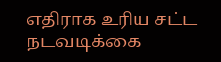எதிராக உரிய சட்ட நடவடிக்கை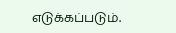எடுக்கப்படும்.